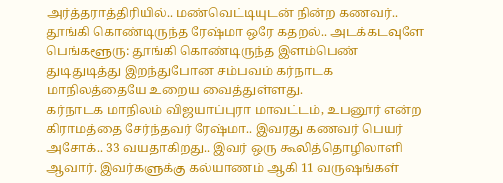அர்த்தராத்திரியில்.. மண்வெட்டியுடன் நின்ற கணவர்.. தூங்கி கொண்டிருந்த ரேஷ்மா ஒரே கதறல்.. அடக்கடவுளே
பெங்களூரு: தூங்கி கொண்டிருந்த இளம்பெண் துடிதுடித்து இறந்துபோன சம்பவம் கர்நாடக மாநிலத்தையே உறைய வைத்துள்ளது.
கர்நாடக மாநிலம் விஜயாப்புரா மாவட்டம், உபனூர் என்ற கிராமத்தை சேர்ந்தவர் ரேஷ்மா.. இவரது கணவர் பெயர் அசோக்.. 33 வயதாகிறது.. இவர் ஒரு கூலித்தொழிலாளி ஆவார். இவர்களுக்கு கல்யாணம் ஆகி 11 வருஷங்கள்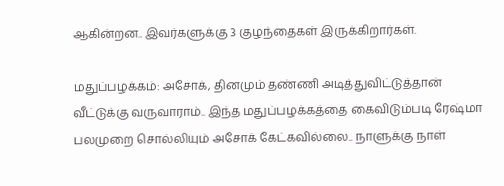ஆகின்றன.. இவர்களுக்கு 3 குழந்தைகள் இருக்கிறார்கள்.

மதுப்பழக்கம்: அசோக், தினமும் தண்ணி அடித்துவிட்டுத்தான் வீட்டுக்கு வருவாராம்.. இந்த மதுப்பழக்கத்தை கைவிடும்படி ரேஷ்மா பலமுறை சொல்லியும் அசோக் கேட்கவில்லை.. நாளுக்கு நாள்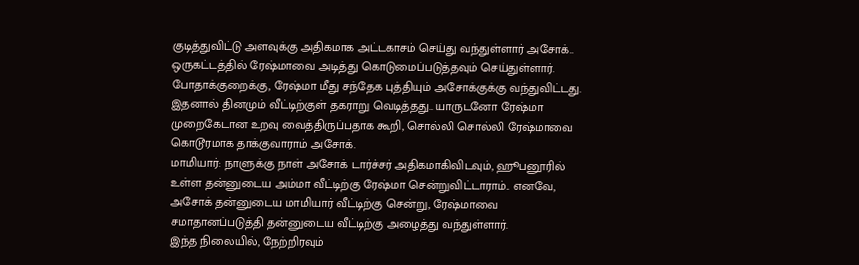குடித்துவிட்டு அளவுக்கு அதிகமாக அட்டகாசம் செய்து வந்துள்ளார் அசோக்.. ஒருகட்டத்தில் ரேஷ்மாவை அடித்து கொடுமைப்படுத்தவும் செய்துள்ளார். போதாக்குறைக்கு, ரேஷ்மா மீது சந்தேக புத்தியும் அசோக்குக்கு வந்துவிட்டது.
இதனால் தினமும் வீட்டிற்குள் தகராறு வெடித்தது.. யாருடனோ ரேஷ்மா முறைகேடான உறவு வைத்திருப்பதாக கூறி, சொல்லி சொல்லி ரேஷ்மாவை கொடூரமாக தாக்குவாராம் அசோக்.
மாமியார்: நாளுக்கு நாள் அசோக் டார்ச்சர் அதிகமாகிவிடவும், ஹூபனூரில் உள்ள தன்னுடைய அம்மா வீட்டிற்கு ரேஷ்மா சென்றுவிட்டாராம்.. எனவே, அசோக் தன்னுடைய மாமியார் வீட்டிற்கு சென்று, ரேஷ்மாவை சமாதானப்படுத்தி தன்னுடைய வீட்டிற்கு அழைத்து வந்துள்ளார்.
இந்த நிலையில், நேற்றிரவும்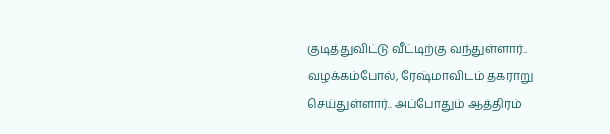குடித்துவிட்டு வீட்டிற்கு வந்துள்ளார்.. வழக்கம்போல், ரேஷ்மாவிடம் தகராறு செய்துள்ளார்.. அப்போதும் ஆத்திரம்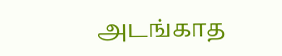அடங்காத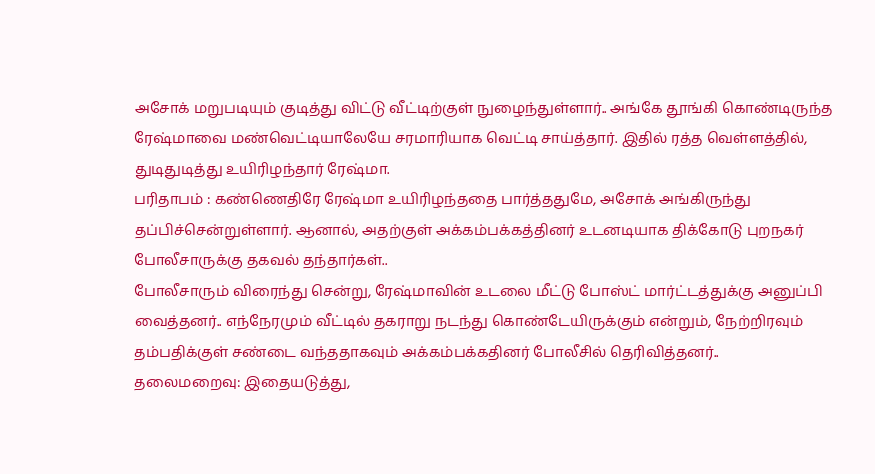அசோக் மறுபடியும் குடித்து விட்டு வீட்டிற்குள் நுழைந்துள்ளார்.. அங்கே தூங்கி கொண்டிருந்த ரேஷ்மாவை மண்வெட்டியாலேயே சரமாரியாக வெட்டி சாய்த்தார். இதில் ரத்த வெள்ளத்தில், துடிதுடித்து உயிரிழந்தார் ரேஷ்மா.
பரிதாபம் : கண்ணெதிரே ரேஷ்மா உயிரிழந்ததை பார்த்ததுமே, அசோக் அங்கிருந்து தப்பிச்சென்றுள்ளார். ஆனால், அதற்குள் அக்கம்பக்கத்தினர் உடனடியாக திக்கோடு புறநகர் போலீசாருக்கு தகவல் தந்தார்கள்..
போலீசாரும் விரைந்து சென்று, ரேஷ்மாவின் உடலை மீட்டு போஸ்ட் மார்ட்டத்துக்கு அனுப்பி வைத்தனர்.. எந்நேரமும் வீட்டில் தகராறு நடந்து கொண்டேயிருக்கும் என்றும், நேற்றிரவும் தம்பதிக்குள் சண்டை வந்ததாகவும் அக்கம்பக்கதினர் போலீசில் தெரிவித்தனர்..
தலைமறைவு: இதையடுத்து,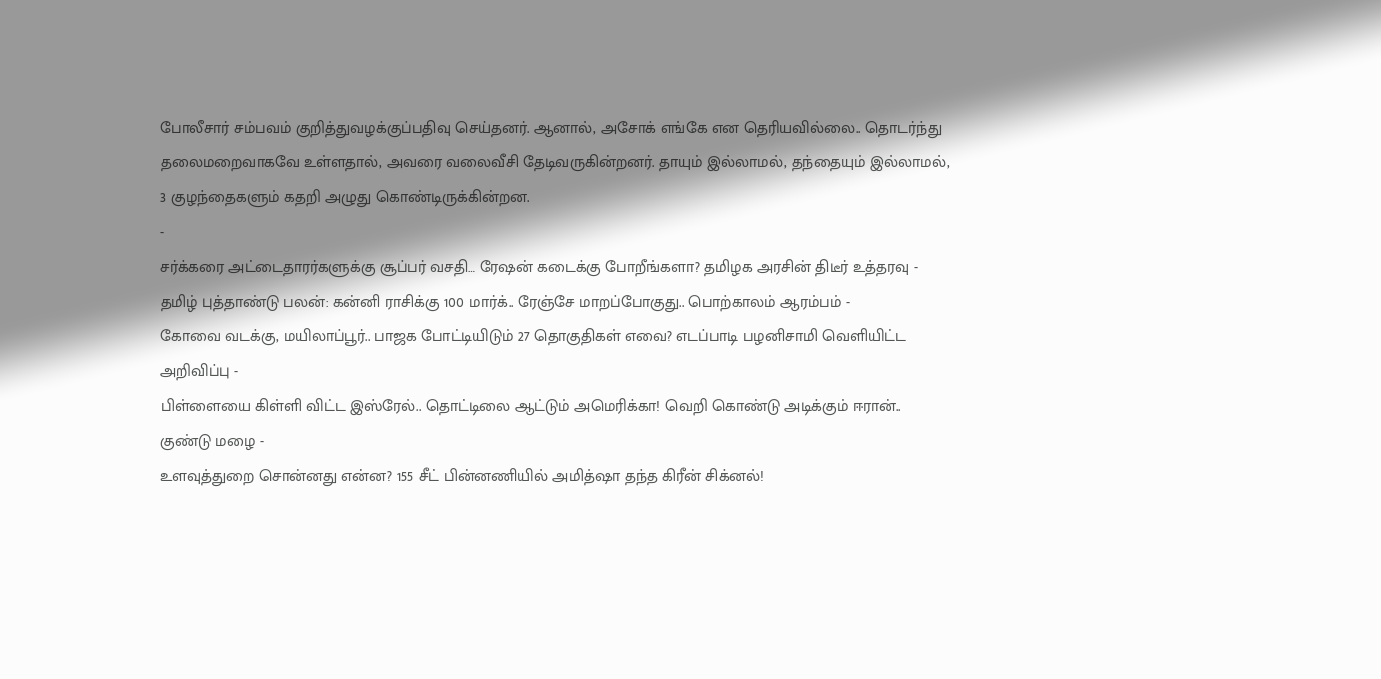போலீசார் சம்பவம் குறித்துவழக்குப்பதிவு செய்தனர். ஆனால், அசோக் எங்கே என தெரியவில்லை.. தொடர்ந்து தலைமறைவாகவே உள்ளதால், அவரை வலைவீசி தேடிவருகின்றனர். தாயும் இல்லாமல், தந்தையும் இல்லாமல், 3 குழந்தைகளும் கதறி அழுது கொண்டிருக்கின்றன.
-
சர்க்கரை அட்டைதாரர்களுக்கு சூப்பர் வசதி… ரேஷன் கடைக்கு போறீங்களா? தமிழக அரசின் திடீர் உத்தரவு -
தமிழ் புத்தாண்டு பலன்: கன்னி ராசிக்கு 100 மார்க்.. ரேஞ்சே மாறப்போகுது.. பொற்காலம் ஆரம்பம் -
கோவை வடக்கு, மயிலாப்பூர்.. பாஜக போட்டியிடும் 27 தொகுதிகள் எவை? எடப்பாடி பழனிசாமி வெளியிட்ட அறிவிப்பு -
பிள்ளையை கிள்ளி விட்ட இஸ்ரேல்.. தொட்டிலை ஆட்டும் அமெரிக்கா! வெறி கொண்டு அடிக்கும் ஈரான்.. குண்டு மழை -
உளவுத்துறை சொன்னது என்ன? 155 சீட் பின்னணியில் அமித்ஷா தந்த கிரீன் சிக்னல்!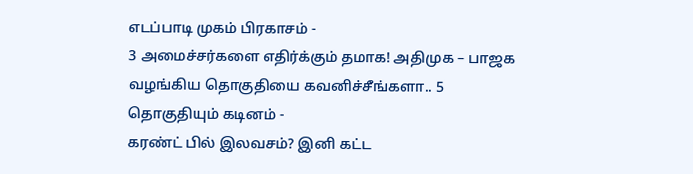எடப்பாடி முகம் பிரகாசம் -
3 அமைச்சர்களை எதிர்க்கும் தமாக! அதிமுக – பாஜக வழங்கிய தொகுதியை கவனிச்சீங்களா.. 5 தொகுதியும் கடினம் -
கரண்ட் பில் இலவசம்? இனி கட்ட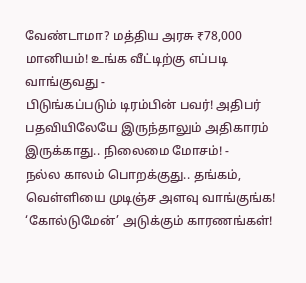வேண்டாமா? மத்திய அரசு ₹78,000 மானியம்! உங்க வீட்டிற்கு எப்படி வாங்குவது -
பிடுங்கப்படும் டிரம்பின் பவர்! அதிபர் பதவியிலேயே இருந்தாலும் அதிகாரம் இருக்காது.. நிலைமை மோசம்! -
நல்ல காலம் பொறக்குது.. தங்கம், வெள்ளியை முடிஞ்ச அளவு வாங்குங்க! ‘கோல்டுமேன்’ அடுக்கும் காரணங்கள்!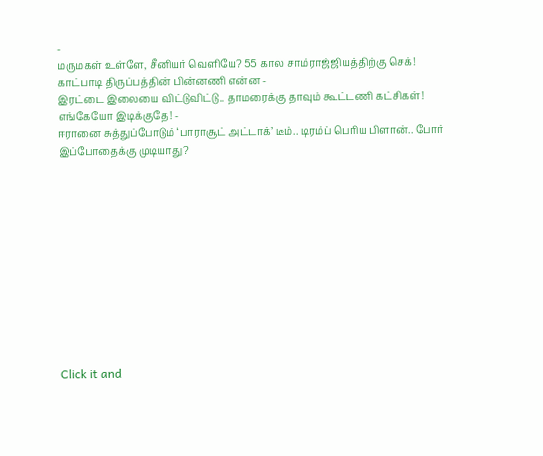-
மருமகள் உள்ளே, சீனியர் வெளியே? 55 கால சாம்ராஜ்ஜியத்திற்கு செக்! காட்பாடி திருப்பத்தின் பின்னணி என்ன -
இரட்டை இலையை விட்டுவிட்டு.. தாமரைக்கு தாவும் கூட்டணி கட்சிகள்! எங்கேயோ இடிக்குதே! -
ஈரானை சுத்துப்போடும் ‘பாராசூட் அட்டாக்’ டீம்.. டிரம்ப் பெரிய பிளான்.. போர் இப்போதைக்கு முடியாது?












Click it and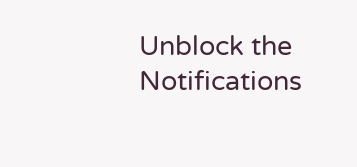Unblock the Notifications